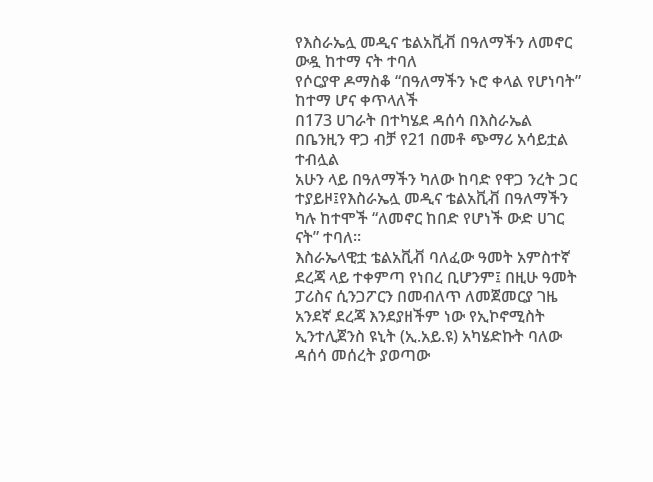የእስራኤሏ መዲና ቴልአቪቭ በዓለማችን ለመኖር ውዷ ከተማ ናት ተባለ
የሶርያዋ ዶማስቆ “በዓለማችን ኑሮ ቀላል የሆነባት” ከተማ ሆና ቀጥላለች
በ173 ሀገራት በተካሄደ ዳሰሳ በእስራኤል በቤንዚን ዋጋ ብቻ የ21 በመቶ ጭማሪ አሳይቷል ተብሏል
አሁን ላይ በዓለማችን ካለው ከባድ የዋጋ ንረት ጋር ተያይዞ፤የእስራኤሏ መዲና ቴልአቪቭ በዓለማችን ካሉ ከተሞች “ለመኖር ከበድ የሆነች ውድ ሀገር ናት” ተባለ፡፡
እስራኤላዊቷ ቴልአቪቭ ባለፈው ዓመት አምስተኛ ደረጃ ላይ ተቀምጣ የነበረ ቢሆንም፤ በዚሁ ዓመት ፓሪስና ሲንጋፖርን በመብለጥ ለመጀመርያ ገዜ አንደኛ ደረጃ እንደያዘችም ነው የኢኮኖሚስት ኢንተሊጀንስ ዩኒት (ኢ.አይ.ዩ) አካሄድኩት ባለው ዳሰሳ መሰረት ያወጣው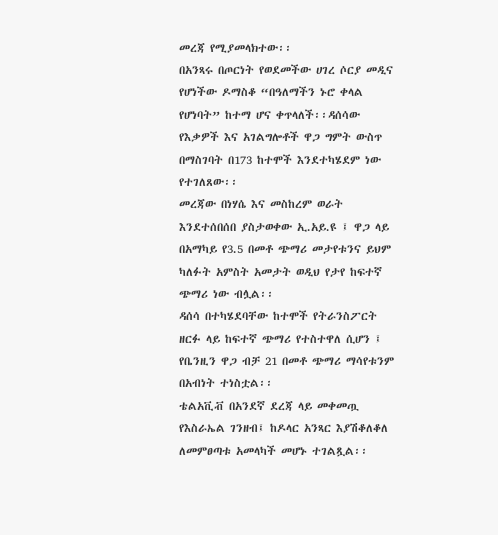መረጃ የሚያመላክተው፡፡
በአንጻሩ በጦርነት የወደመችው ሀገረ ሶርያ መዲና የሆነችው ዶማስቆ “በዓለማችን ኑሮ ቀላል የሆነባት” ከተማ ሆና ቀጥላለች፡፡ዳሰሳው የእቃዎች እና አገልግሎቶች ዋጋ ግምት ውስጥ በማስገባት በ173 ከተሞች እንደተካሄደም ነው የተገለጸው፡፡
መረጃው በነሃሴ እና መስከረም ወራት እንደተሰበሰበ ያስታወቀው ኢ.አይ.ዩ ፤ ዋጋ ላይ በአማካይ የ3.5 በመቶ ጭማሪ መታየቱንና ይህም ካለፉት አምስት አመታት ወዲህ የታየ ከፍተኛ ጭማሪ ነው ብሏል፡፡
ዳሰሳ በተካሄደባቸው ከተሞች የትራንስፖርት ዘርፉ ላይ ከፍተኛ ጭማሪ የተስተዋለ ሲሆን ፤ የቤንዚን ዋጋ ብቻ 21 በመቶ ጭማሪ ማሳየቱንም በአብነት ተነስቷል፡፡
ቴልአቪቭ በአንደኛ ደረጃ ላይ መቀመጧ የእስራኤል ገንዘብ፤ ከዶላር አንጻር እያሽቆለቆለ ለመምፀጣቱ አመላካች መሆኑ ተገልጿል፡፡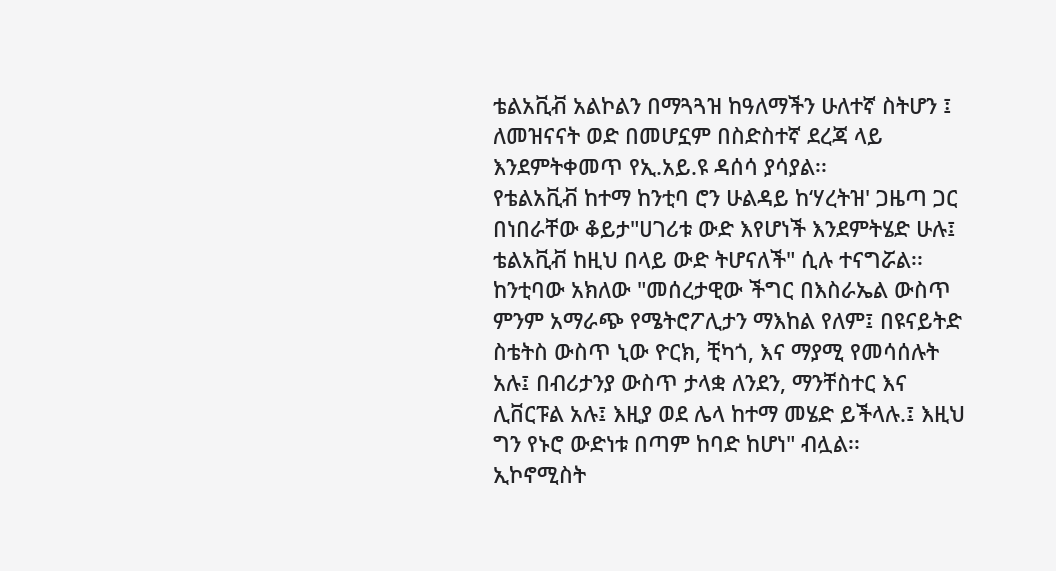ቴልአቪቭ አልኮልን በማጓጓዝ ከዓለማችን ሁለተኛ ስትሆን ፤ ለመዝናናት ወድ በመሆኗም በስድስተኛ ደረጃ ላይ እንደምትቀመጥ የኢ.አይ.ዩ ዳሰሳ ያሳያል፡፡
የቴልአቪቭ ከተማ ከንቲባ ሮን ሁልዳይ ከ‘ሃረትዝ' ጋዜጣ ጋር በነበራቸው ቆይታ"ሀገሪቱ ውድ እየሆነች እንደምትሄድ ሁሉ፤ ቴልአቪቭ ከዚህ በላይ ውድ ትሆናለች" ሲሉ ተናግሯል፡፡
ከንቲባው አክለው "መሰረታዊው ችግር በእስራኤል ውስጥ ምንም አማራጭ የሜትሮፖሊታን ማእከል የለም፤ በዩናይትድ ስቴትስ ውስጥ ኒው ዮርክ, ቺካጎ, እና ማያሚ የመሳሰሉት አሉ፤ በብሪታንያ ውስጥ ታላቋ ለንደን, ማንቸስተር እና ሊቨርፑል አሉ፤ እዚያ ወደ ሌላ ከተማ መሄድ ይችላሉ.፤ እዚህ ግን የኑሮ ውድነቱ በጣም ከባድ ከሆነ" ብሏል፡፡
ኢኮኖሚስት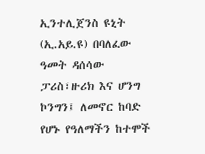ኢንተሊጀንስ ዩኒት (ኢ.አይ.ዩ) በባለፈው ዓመት ዳሰሳው ፓሪስ፣ዙሪክ እና ሆንግ ኮንግን፤ ለመኖር ከባድ የሆኑ የዓለማችን ከተሞች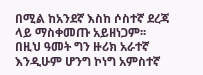በሚል ከአንደኛ እስከ ሶስተኛ ደረጃ ላይ ማስቀመጡ አይዘነጋም፡፡
በዚህ ዓመት ግን ዙሪክ አራተኛ እንዲሁም ሆንግ ኮነግ አምስተኛ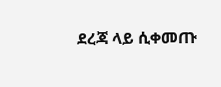ደረጃ ላይ ሲቀመጡ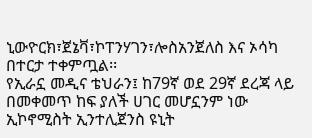ኒውዮርክ፣ጀኔቫ፣ኮፐንሃገን፣ሎስአንጀለስ እና ኦሳካ በተርታ ተቀምጧል፡፡
የኢራኗ መዲና ቴህራን፤ ከ79ኛ ወደ 29ኛ ደረጃ ላይ በመቀመጥ ከፍ ያለች ሀገር መሆኗንም ነው ኢኮኖሚስት ኢንተሊጀንስ ዩኒት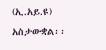(ኢ.አይ.ዩ) አስታውቋል፡፡